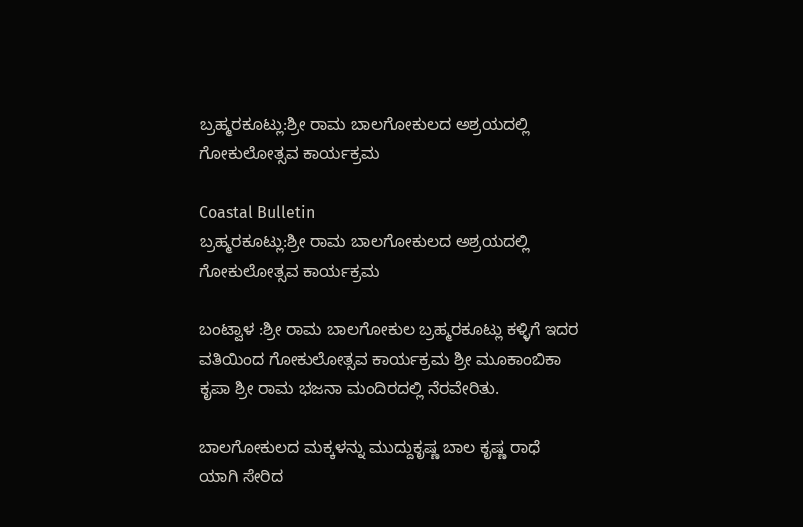ಬ್ರಹ್ಮರಕೂಟ್ಲು:ಶ್ರೀ ರಾಮ ಬಾಲಗೋಕುಲದ ಅಶ್ರಯದಲ್ಲಿ ಗೋಕುಲೋತ್ಸವ ಕಾರ್ಯಕ್ರಮ

Coastal Bulletin
ಬ್ರಹ್ಮರಕೂಟ್ಲು:ಶ್ರೀ ರಾಮ ಬಾಲಗೋಕುಲದ ಅಶ್ರಯದಲ್ಲಿ ಗೋಕುಲೋತ್ಸವ ಕಾರ್ಯಕ್ರಮ

ಬಂಟ್ವಾಳ :ಶ್ರೀ ರಾಮ ಬಾಲಗೋಕುಲ ಬ್ರಹ್ಮರಕೂಟ್ಲು ಕಳ್ಳಿಗೆ ಇದರ ವತಿಯಿಂದ ಗೋಕುಲೋತ್ಸವ ಕಾರ್ಯಕ್ರಮ ಶ್ರೀ ಮೂಕಾಂಬಿಕಾ ಕೃಪಾ ಶ್ರೀ ರಾಮ ಭಜನಾ ಮಂದಿರದಲ್ಲಿ ನೆರವೇರಿತು.

ಬಾಲಗೋಕುಲದ ಮಕ್ಕಳನ್ನು ಮುದ್ದುಕೃಷ್ಣ ಬಾಲ ಕೃಷ್ಣ ರಾಧೆ ಯಾಗಿ ಸೇರಿದ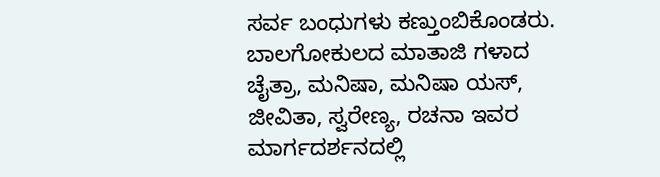ಸರ್ವ ಬಂಧುಗಳು ಕಣ್ತುಂಬಿಕೊಂಡರು. ಬಾಲಗೋಕುಲದ ಮಾತಾಜಿ ಗಳಾದ ಚೈತ್ರಾ, ಮನಿಷಾ, ಮನಿಷಾ ಯಸ್, ಜೀವಿತಾ, ಸ್ವರೇಣ್ಯ, ರಚನಾ ಇವರ ಮಾರ್ಗದರ್ಶನದಲ್ಲಿ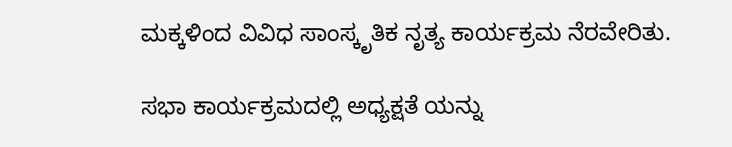ಮಕ್ಕಳಿಂದ ವಿವಿಧ ಸಾಂಸ್ಕೃತಿಕ ನೃತ್ಯ ಕಾರ್ಯಕ್ರಮ ನೆರವೇರಿತು.

ಸಭಾ ಕಾರ್ಯಕ್ರಮದಲ್ಲಿ ಅಧ್ಯಕ್ಷತೆ ಯನ್ನು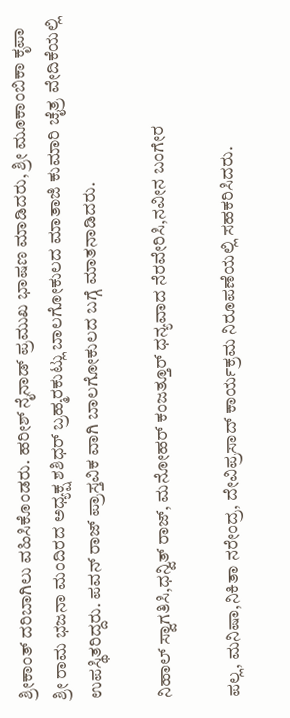ಶ್ರೀಕಾಂತ್ ದರಿಬಾಗಿಲು ವಹಿಸಿಕೊಂಡರು. ಹರೀಶ್ ನೈನಾಡ್ ಪ್ರಮುಖ ಭಾಷಣ ಮಾಡಿದರು, ಶ್ರೀ ಮೂಕಾಂಬಿಕಾ ಕೃಪಾ ಶ್ರೀ ರಾಮ ಭಜನಾ ಮಂದಿರದ ಅಧ್ಯಕ್ಷ ಶಶಿಧರ್ ಬ್ರಹ್ಮರಕುಟ್ಲು ಬಾಲಗೋಕುಲದ ಮಾತಾಜಿ ಕುಮಾರಿ ಚೈತ್ರ ವೇದಿಕೆಯಲ್ಲಿ ಉಪಸ್ಥಿತರಿದ್ದರು. ಪವನ್ ರಾಜ್ ಪ್ರಾಸ್ತವಿಕ ವಾಗಿ ಬಾಲಗೋಕುಲದ ಬಗ್ಗೆ ಮಾತನಾಡಿದರು.

ನಿಹಾಲ್ ಸ್ವಾಗತಿಸಿ,ಧನ್ವಿತ್ ರಾಜ್, ಮನೋಹರ್ ಕಂಜತ್ತೂರ್ ಧನ್ಯವಾದ ನೆರವೇರಿಸಿ,ನವೀನ ಬಂಗೇರ

ಪಲ್ಲ, ಮನಿಷಾ,ನಿಕಿತಾ ನರೇಂದ್ರ, ದೇವಿಪ್ರಸಾದ್ ಕಾರ್ಯಕ್ರಮ ನಿರೂಪಣೆಯಲ್ಲಿ ಸಹಕರಿಸಿದರು.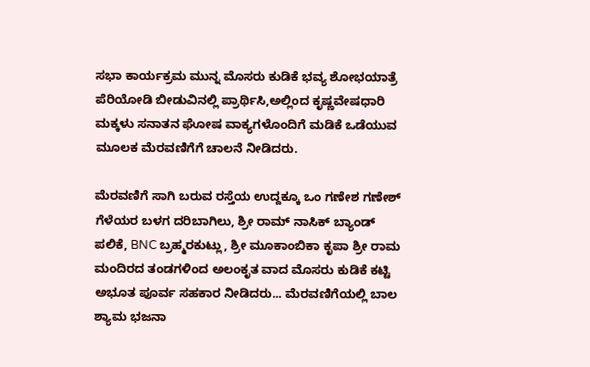ಸಭಾ ಕಾರ್ಯಕ್ರಮ ಮುನ್ನ ಮೊಸರು ಕುಡಿಕೆ ಭವ್ಯ ಶೋಭಯಾತ್ರೆ ಪೆರಿಯೋಡಿ ಬೀಡುವಿನಲ್ಲಿ ಪ್ರಾರ್ಥಿಸಿ,ಅಲ್ಲಿಂದ ಕೃಷ್ಣವೇಷಧಾರಿ ಮಕ್ಕಳು ಸನಾತನ ಘೋಷ ವಾಕ್ಯಗಳೊಂದಿಗೆ ಮಡಿಕೆ ಒಡೆಯುವ ಮೂಲಕ ಮೆರವಣಿಗೆಗೆ ಚಾಲನೆ ನೀಡಿದರು.

ಮೆರವಣಿಗೆ ಸಾಗಿ ಬರುವ ರಸ್ತೆಯ ಉದ್ದಕ್ಕೂ ಒಂ ಗಣೇಶ ಗಣೇಶ್ ಗೆಳೆಯರ ಬಳಗ ದರಿಬಾಗಿಲು, ಶ್ರೀ ರಾಮ್ ನಾಸಿಕ್ ಬ್ಯಾಂಡ್ ಪಲಿಕೆ, BNC ಬ್ರಹ್ಮರಕುಟ್ಲು, ಶ್ರೀ ಮೂಕಾಂಬಿಕಾ ಕೃಪಾ ಶ್ರೀ ರಾಮ ಮಂದಿರದ ತಂಡಗಳಿಂದ ಅಲಂಕೃತ ವಾದ ಮೊಸರು ಕುಡಿಕೆ ಕಟ್ಟಿ ಅಭೂತ ಪೂರ್ವ ಸಹಕಾರ ನೀಡಿದರು... ಮೆರವಣಿಗೆಯಲ್ಲಿ ಬಾಲ ಶ್ಯಾಮ ಭಜನಾ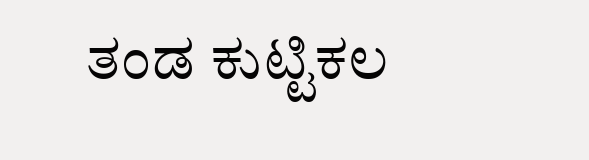ತಂಡ ಕುಟ್ಟಿಕಲ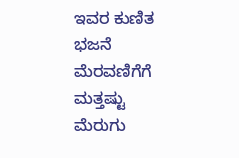ಇವರ ಕುಣಿತ ಭಜನೆ ಮೆರವಣಿಗೆಗೆ ಮತ್ತಷ್ಟು ಮೆರುಗು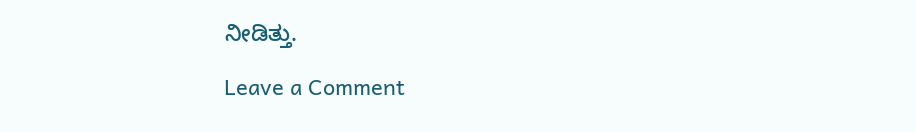ನೀಡಿತ್ತು.

Leave a Comment